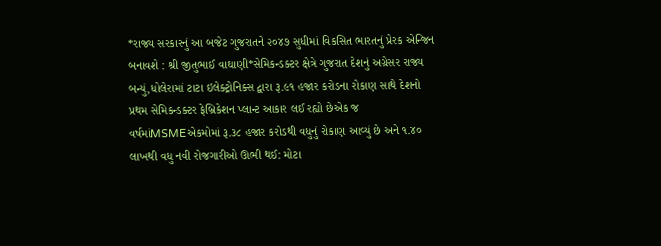*રાજ્ય સરકારનું આ બજેટ ગુજરાતને ૨૦૪૭ સુધીમાં વિકસિત ભારતનું પ્રેરક એન્જિન બનાવશે : શ્રી જીતુભાઈ વાઘાણી*સેમિકન્ડક્ટર ક્ષેત્રે ગુજરાત દેશનું અગ્રેસર રાજ્ય બન્યું,ધોલેરામાં ટાટા ઇલેક્ટ્રોનિક્સ દ્વારા રૂ.૯૧ હજાર કરોડના રોકાણ સાથે દેશનો પ્રથમ સેમિકન્ડક્ટર ફેબ્રિકેશન પ્લાન્ટ આકાર લઈ રહ્યો છેએક જ વર્ષમાંMSMEએકમોમાં રૂ.૩૮ હજાર કરોડથી વધુનું રોકાણ આવ્યું છે અને ૧.૪૦ લાખથી વધુ નવી રોજગારીઓ ઊભી થઈ: મોટા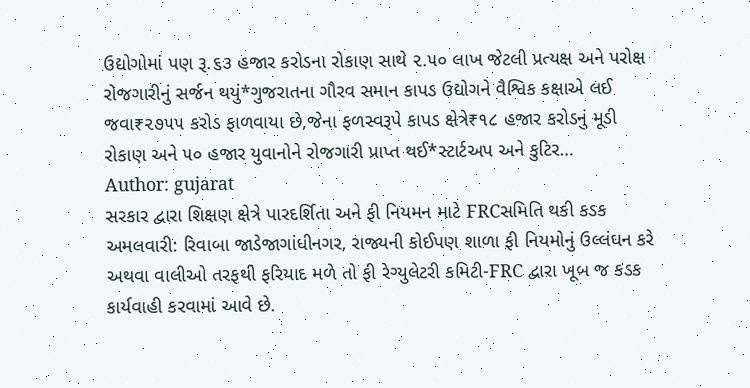ઉદ્યોગોમાં પણ રૂ.૬૩ હજાર કરોડના રોકાણ સાથે ૨.૫૦ લાખ જેટલી પ્રત્યક્ષ અને પરોક્ષ રોજગારીનું સર્જન થયું*ગુજરાતના ગૌરવ સમાન કાપડ ઉદ્યોગને વૈશ્વિક કક્ષાએ લઈ જવા₹૨૭૫૫ કરોડ ફાળવાયા છે,જેના ફળસ્વરૂપે કાપડ ક્ષેત્રે₹૧૮ હજાર કરોડનું મૂડી રોકાણ અને ૫૦ હજાર યુવાનોને રોજગારી પ્રાપ્ત થઈ*સ્ટાર્ટઅપ અને કુટિર…
Author: gujarat
સરકાર દ્વારા શિક્ષણ ક્ષેત્રે પારદર્શિતા અને ફી નિયમન માટે FRCસમિતિ થકી કડક અમલવારી: રિવાબા જાડેજાગાંધીનગર, રાજ્યની કોઈપણ શાળા ફી નિયમોનું ઉલ્લંઘન કરે અથવા વાલીઓ તરફથી ફરિયાદ મળે તો ફી રેગ્યુલેટરી કમિટી-FRC દ્વારા ખૂબ જ કડક કાર્યવાહી કરવામાં આવે છે.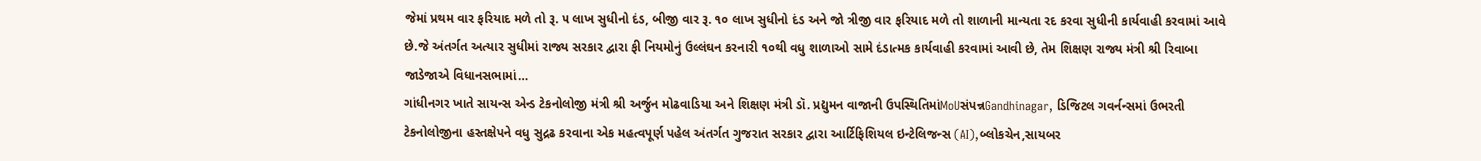જેમાં પ્રથમ વાર ફરિયાદ મળે તો રૂ. ૫ લાખ સુધીનો દંડ, બીજી વાર રૂ. ૧૦ લાખ સુધીનો દંડ અને જો ત્રીજી વાર ફરિયાદ મળે તો શાળાની માન્યતા રદ કરવા સુધીની કાર્યવાહી કરવામાં આવે છે.જે અંતર્ગત અત્યાર સુધીમાં રાજ્ય સરકાર દ્વારા ફી નિયમોનું ઉલ્લંઘન કરનારી ૧૦થી વધુ શાળાઓ સામે દંડાત્મક કાર્યવાહી કરવામાં આવી છે, તેમ શિક્ષણ રાજ્ય મંત્રી શ્રી રિવાબા જાડેજાએ વિધાનસભામાં…
ગાંધીનગર ખાતે સાયન્સ એન્ડ ટેકનોલોજી મંત્રી શ્રી અર્જુન મોઢવાડિયા અને શિક્ષણ મંત્રી ડૉ. પ્રદ્યુમન વાજાની ઉપસ્થિતિમાંMoUસંપન્નGandhinagar, ડિજિટલ ગવર્નન્સમાં ઉભરતી ટેકનોલોજીના હસ્તક્ષેપને વધુ સુદ્રઢ કરવાના એક મહત્વપૂર્ણ પહેલ અંતર્ગત ગુજરાત સરકાર દ્વારા આર્ટિફિશિયલ ઇન્ટેલિજન્સ (AI),બ્લોકચેન,સાયબર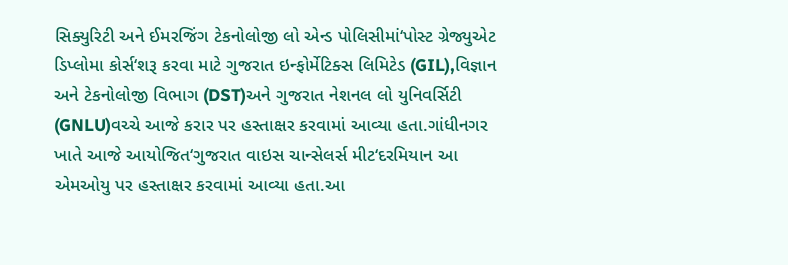સિક્યુરિટી અને ઈમરજિંગ ટેકનોલોજી લો એન્ડ પોલિસીમાં‘પોસ્ટ ગ્રેજ્યુએટ ડિપ્લોમા કોર્સ‘શરૂ કરવા માટે ગુજરાત ઇન્ફોર્મેટિક્સ લિમિટેડ (GIL),વિજ્ઞાન અને ટેકનોલોજી વિભાગ (DST)અને ગુજરાત નેશનલ લો યુનિવર્સિટી (GNLU)વચ્ચે આજે કરાર પર હસ્તાક્ષર કરવામાં આવ્યા હતા.ગાંધીનગર ખાતે આજે આયોજિત‘ગુજરાત વાઇસ ચાન્સેલર્સ મીટ‘દરમિયાન આ એમઓયુ પર હસ્તાક્ષર કરવામાં આવ્યા હતા.આ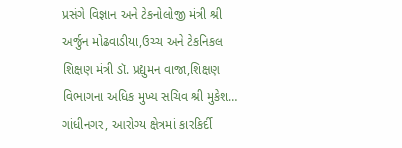પ્રસંગે વિજ્ઞાન અને ટેકનોલોજી મંત્રી શ્રી અર્જુન મોઢવાડીયા,ઉચ્ચ અને ટેકનિકલ શિક્ષણ મંત્રી ડૉ. પ્રદ્યુમન વાજા,શિક્ષણ વિભાગના અધિક મુખ્ય સચિવ શ્રી મુકેશ…
ગાંધીનગર, આરોગ્ય ક્ષેત્રમાં કારકિર્દી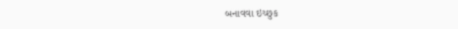બનાવવા ઇચ્છુક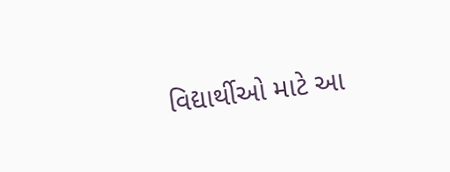વિદ્યાર્થીઓ માટે આ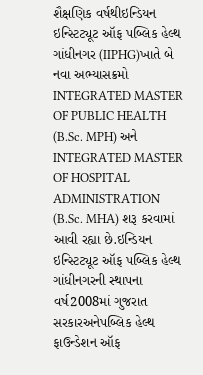શૈક્ષણિક વર્ષથીઇન્ડિયન ઇન્સ્ટિટ્યૂટ ઑફ પબ્લિક હેલ્થ ગાંધીનગર (IIPHG)ખાતે બે નવા અભ્યાસક્રમો INTEGRATED MASTER OF PUBLIC HEALTH (B.Sc. MPH) અને INTEGRATED MASTER OF HOSPITAL ADMINISTRATION (B.Sc. MHA) શરૂ કરવામાં આવી રહ્યા છે.ઇન્ડિયન ઇન્સ્ટિટ્યૂટ ઑફ પબ્લિક હેલ્થ ગાંધીનગરની સ્થાપના વર્ષ2008માં ગુજરાત સરકારઅનેપબ્લિક હેલ્થ ફાઉન્ડેશન ઑફ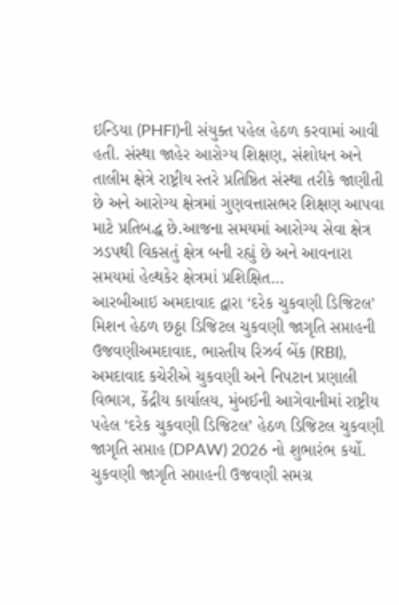ઇન્ડિયા (PHFI)ની સંયુક્ત પહેલ હેઠળ કરવામાં આવી હતી. સંસ્થા જાહેર આરોગ્ય શિક્ષણ, સંશોધન અને તાલીમ ક્ષેત્રે રાષ્ટ્રીય સ્તરે પ્રતિષ્ઠિત સંસ્થા તરીકે જાણીતી છે અને આરોગ્ય ક્ષેત્રમાં ગુણવત્તાસભર શિક્ષણ આપવા માટે પ્રતિબદ્ધ છે.આજના સમયમાં આરોગ્ય સેવા ક્ષેત્ર ઝડપથી વિકસતું ક્ષેત્ર બની રહ્યું છે અને આવનારા સમયમાં હેલ્થકેર ક્ષેત્રમાં પ્રશિક્ષિત…
આરબીઆઇ અમદાવાદ દ્વારા ‘દરેક ચુકવણી ડિજિટલ’ મિશન હેઠળ છઠ્ઠા ડિજિટલ ચુકવણી જાગૃતિ સપ્તાહની ઉજવણીઅમદાવાદ, ભારતીય રિઝર્વ બેંક (RBI), અમદાવાદ કચેરીએ ચુકવણી અને નિપટાન પ્રણાલી વિભાગ, કેંદ્રીય કાર્યાલય, મુંબઈની આગેવાનીમાં રાષ્ટ્રીય પહેલ ‘દરેક ચુકવણી ડિજિટલ’ હેઠળ ડિજિટલ ચુકવણી જાગૃતિ સપ્તાહ (DPAW) 2026 નો શુભારંભ કર્યો. ચુકવણી જાગૃતિ સપ્તાહની ઉજવણી સમગ્ર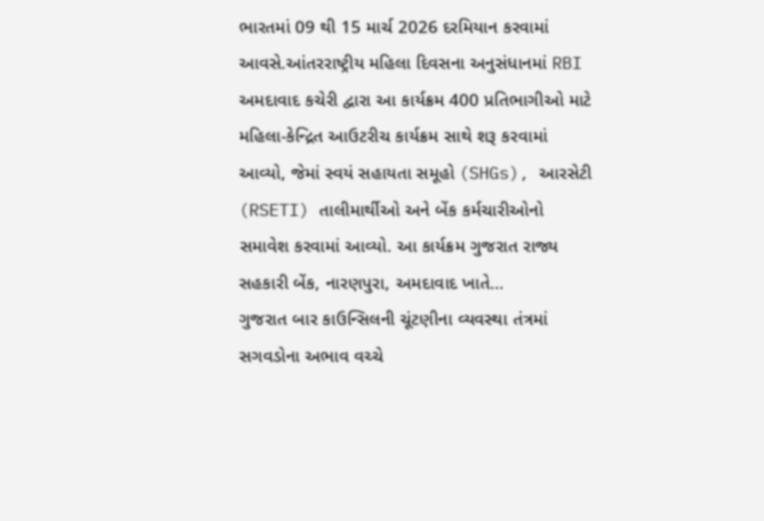ભારતમાં 09 થી 15 માર્ચ 2026 દરમિયાન કરવામાં આવસે.આંતરરાષ્ટ્રીય મહિલા દિવસના અનુસંધાનમાં RBI અમદાવાદ કચેરી દ્વારા આ કાર્યક્રમ 400 પ્રતિભાગીઓ માટે મહિલા-કેન્દ્રિત આઉટરીચ કાર્યક્રમ સાથે શરૂ કરવામાં આવ્યો, જેમાં સ્વયં સહાયતા સમૂહો (SHGs), આરસેટી (RSETI) તાલીમાર્થીઓ અને બેંક કર્મચારીઓનો સમાવેશ કરવામાં આવ્યો. આ કાર્યક્રમ ગુજરાત રાજ્ય સહકારી બેંક, નારણપુરા, અમદાવાદ ખાતે…
ગુજરાત બાર કાઉન્સિલની ચૂંટણીના વ્યવસ્થા તંત્રમાં સગવડોના અભાવ વચ્ચે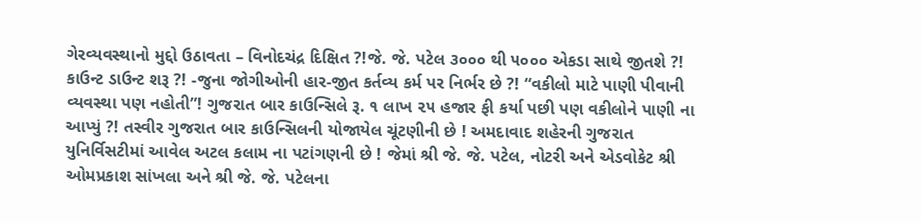ગેરવ્યવસ્થાનો મુદ્દો ઉઠાવતા – વિનોદચંદ્ર દિક્ષિત ?!જે. જે. પટેલ ૩૦૦૦ થી ૫૦૦૦ એકડા સાથે જીતશે ?! કાઉન્ટ ડાઉન્ટ શરૂ ?! -જુના જોગીઓની હાર-જીત કર્તવ્ય કર્મ પર નિર્ભર છે ?! “વકીલો માટે પાણી પીવાની વ્યવસ્થા પણ નહોતી”! ગુજરાત બાર કાઉન્સિલે રૂ. ૧ લાખ ૨૫ હજાર ફી કર્યા પછી પણ વકીલોને પાણી ના આપ્યું ?! તસ્વીર ગુજરાત બાર કાઉન્સિલની યોજાયેલ ચૂંટણીની છે ! અમદાવાદ શહેરની ગુજરાત યુનિર્વિસટીમાં આવેલ અટલ કલામ ના પટાંગણની છે ! જેમાં શ્રી જે. જે. પટેલ, નોટરી અને એડવોકેટ શ્રી ઓમપ્રકાશ સાંખલા અને શ્રી જે. જે. પટેલના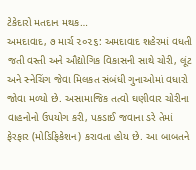ટેકેદારો મતદાન મથક…
અમદાવાદ, ૭ માર્ચ ૨૦૨૬: અમદાવાદ શહેરમાં વધતી જતી વસ્તી અને ઔદ્યોગિક વિકાસની સાથે ચોરી, લૂંટ અને સ્નેચિંગ જેવા મિલકત સંબંધી ગુનાઓમાં વધારો જોવા મળ્યો છે. અસામાજિક તત્વો ઘણીવાર ચોરીના વાહનોનો ઉપયોગ કરી, પકડાઈ જવાના ડરે તેમાં ફેરફાર (મોડિફિકેશન) કરાવતા હોય છે. આ બાબતને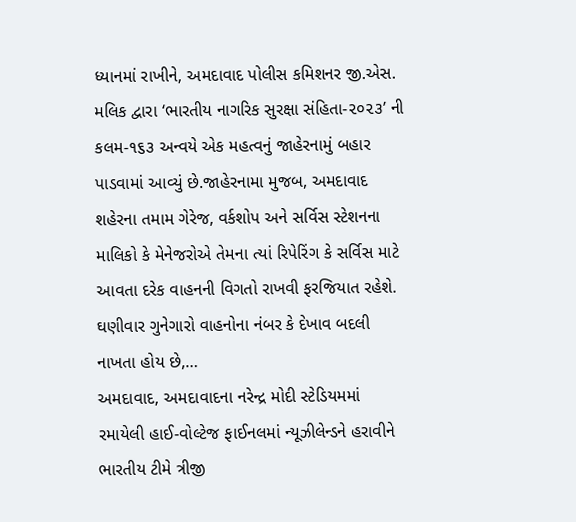ધ્યાનમાં રાખીને, અમદાવાદ પોલીસ કમિશનર જી.એસ. મલિક દ્વારા ‘ભારતીય નાગરિક સુરક્ષા સંહિતા-૨૦૨૩’ ની કલમ-૧૬૩ અન્વયે એક મહત્વનું જાહેરનામું બહાર પાડવામાં આવ્યું છે.જાહેરનામા મુજબ, અમદાવાદ શહેરના તમામ ગેરેજ, વર્કશોપ અને સર્વિસ સ્ટેશનના માલિકો કે મેનેજરોએ તેમના ત્યાં રિપેરિંગ કે સર્વિસ માટે આવતા દરેક વાહનની વિગતો રાખવી ફરજિયાત રહેશે. ઘણીવાર ગુનેગારો વાહનોના નંબર કે દેખાવ બદલી નાખતા હોય છે,…
અમદાવાદ, અમદાવાદના નરેન્દ્ર મોદી સ્ટેડિયમમાં રમાયેલી હાઈ-વોલ્ટેજ ફાઈનલમાં ન્યૂઝીલેન્ડને હરાવીને ભારતીય ટીમે ત્રીજી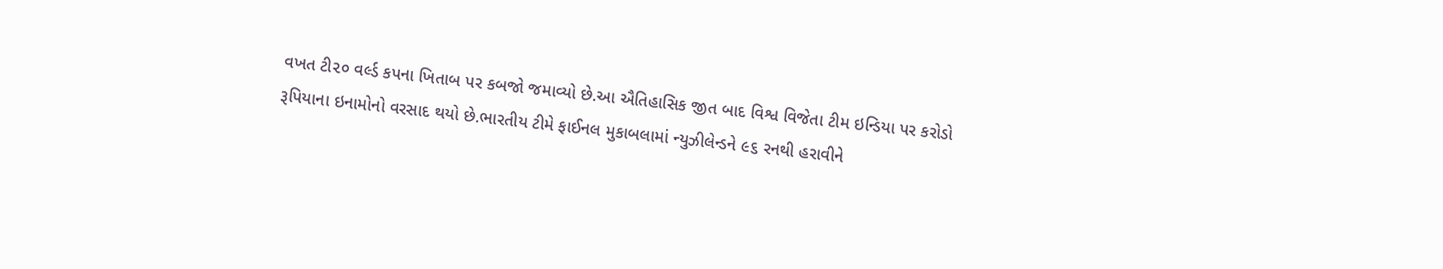વખત ટી૨૦ વર્લ્ડ કપના ખિતાબ પર કબજો જમાવ્યો છે.આ ઐતિહાસિક જીત બાદ વિશ્વ વિજેતા ટીમ ઇન્ડિયા પર કરોડો રૂપિયાના ઇનામોનો વરસાદ થયો છે.ભારતીય ટીમે ફાઈનલ મુકાબલામાં ન્યુઝીલેન્ડને ૯૬ રનથી હરાવીને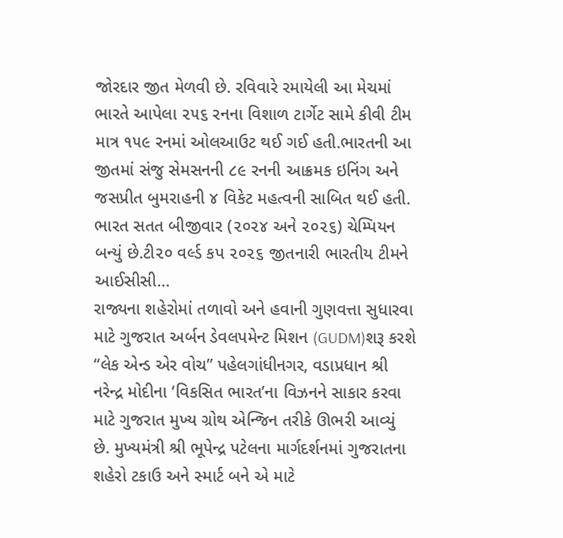જોરદાર જીત મેળવી છે. રવિવારે રમાયેલી આ મેચમાં ભારતે આપેલા ૨૫૬ રનના વિશાળ ટાર્ગેટ સામે કીવી ટીમ માત્ર ૧૫૯ રનમાં ઓલઆઉટ થઈ ગઈ હતી.ભારતની આ જીતમાં સંજુ સેમસનની ૮૯ રનની આક્રમક ઇનિંગ અને જસપ્રીત બુમરાહની ૪ વિકેટ મહત્વની સાબિત થઈ હતી. ભારત સતત બીજીવાર (૨૦૨૪ અને ૨૦૨૬) ચેમ્પિયન બન્યું છે.ટી૨૦ વર્લ્ડ કપ ૨૦૨૬ જીતનારી ભારતીય ટીમને આઈસીસી…
રાજ્યના શહેરોમાં તળાવો અને હવાની ગુણવત્તા સુધારવા માટે ગુજરાત અર્બન ડેવલપમેન્ટ મિશન (GUDM)શરૂ કરશે “લેક એન્ડ એર વોચ” પહેલગાંધીનગર, વડાપ્રધાન શ્રી નરેન્દ્ર મોદીના ‘વિકસિત ભારત’ના વિઝનને સાકાર કરવા માટે ગુજરાત મુખ્ય ગ્રોથ એન્જિન તરીકે ઊભરી આવ્યું છે. મુખ્યમંત્રી શ્રી ભૂપેન્દ્ર પટેલના માર્ગદર્શનમાં ગુજરાતના શહેરો ટકાઉ અને સ્માર્ટ બને એ માટે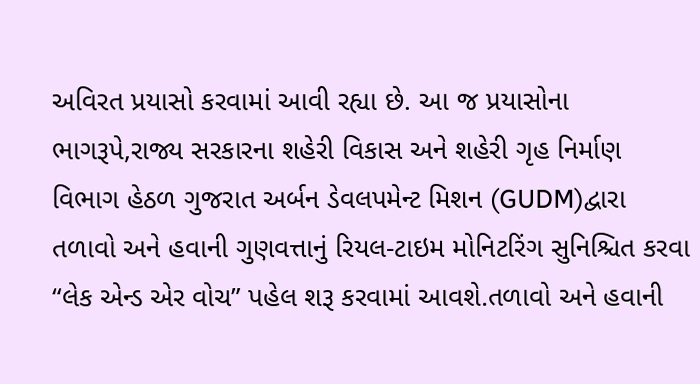અવિરત પ્રયાસો કરવામાં આવી રહ્યા છે. આ જ પ્રયાસોના ભાગરૂપે,રાજ્ય સરકારના શહેરી વિકાસ અને શહેરી ગૃહ નિર્માણ વિભાગ હેઠળ ગુજરાત અર્બન ડેવલપમેન્ટ મિશન (GUDM)દ્વારા તળાવો અને હવાની ગુણવત્તાનું રિયલ-ટાઇમ મોનિટરિંગ સુનિશ્ચિત કરવા “લેક એન્ડ એર વોચ” પહેલ શરૂ કરવામાં આવશે.તળાવો અને હવાની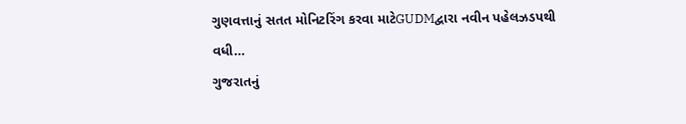ગુણવત્તાનું સતત મોનિટરિંગ કરવા માટેGUDMદ્વારા નવીન પહેલઝડપથી વધી…
ગુજરાતનું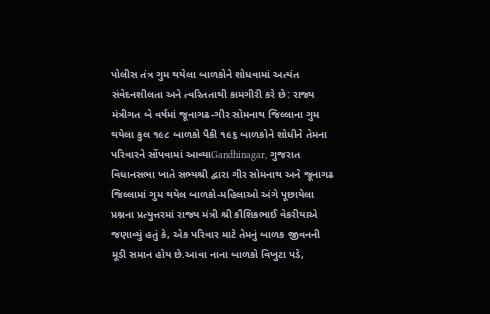પોલીસ તંત્ર ગુમ થયેલા બાળકોને શોધવામાં અત્યંત સંવેદનશીલતા અને ત્વરિતતાથી કામગીરી કરે છે: રાજ્ય મંત્રીગત બે વર્ષમાં જૂનાગઢ-ગીર સોમનાથ જિલ્લાના ગુમ થયેલા કુલ ૧૯૮ બાળકો પૈકી ૧૯૬ બાળકોને શોધીને તેમના પરિવારને સોંપવામાં આવ્યાGandhinagar, ગુજરાત વિધાનસભા ખાતે સભ્યશ્રી દ્વારા ગીર સોમનાથ અને જૂનાગઢ જિલ્લામાં ગુમ થયેલ બાળકો-મહિલાઓ અંગે પૂછાયેલા પ્રશ્નના પ્રત્યુત્તરમાં રાજ્ય મંત્રી શ્રી કૌશિકભાઈ વેકરીયાએ જણાવ્યું હતું કે, એક પરિવાર માટે તેમનું બાળક જીવનની મૂડી સમાન હોય છે.આવા નાના બાળકો વિખુટા પડે,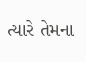ત્યારે તેમના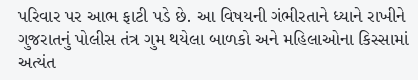પરિવાર પર આભ ફાટી પડે છે. આ વિષયની ગંભીરતાને ધ્યાને રાખીને ગુજરાતનું પોલીસ તંત્ર ગુમ થયેલા બાળકો અને મહિલાઓના કિસ્સામાં અત્યંત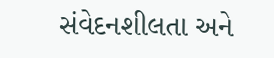સંવેદનશીલતા અને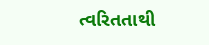ત્વરિતતાથી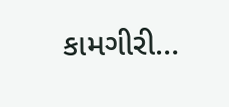કામગીરી…